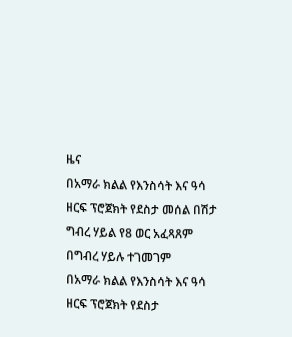ዜና
በአማራ ክልል የእንስሳት እና ዓሳ ዘርፍ ፕሮጀክት የደስታ መሰል በሽታ ግብረ ሃይል የ8 ወር አፈጻጸም በግብረ ሃይሉ ተገመገም
በአማራ ክልል የእንስሳት እና ዓሳ ዘርፍ ፕሮጀክት የደስታ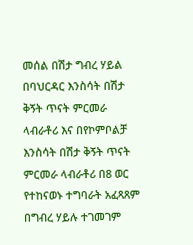መሰል በሽታ ግብረ ሃይል በባህርዳር እንስሳት በሽታ ቅኝት ጥናት ምርመራ ላብራቶሪ እና በየኮምቦልቻ እንስሳት በሽታ ቅኝት ጥናት ምርመራ ላብራቶሪ በ8 ወር የተከናወኑ ተግባራት አፈጻጸም በግብረ ሃይሉ ተገመገም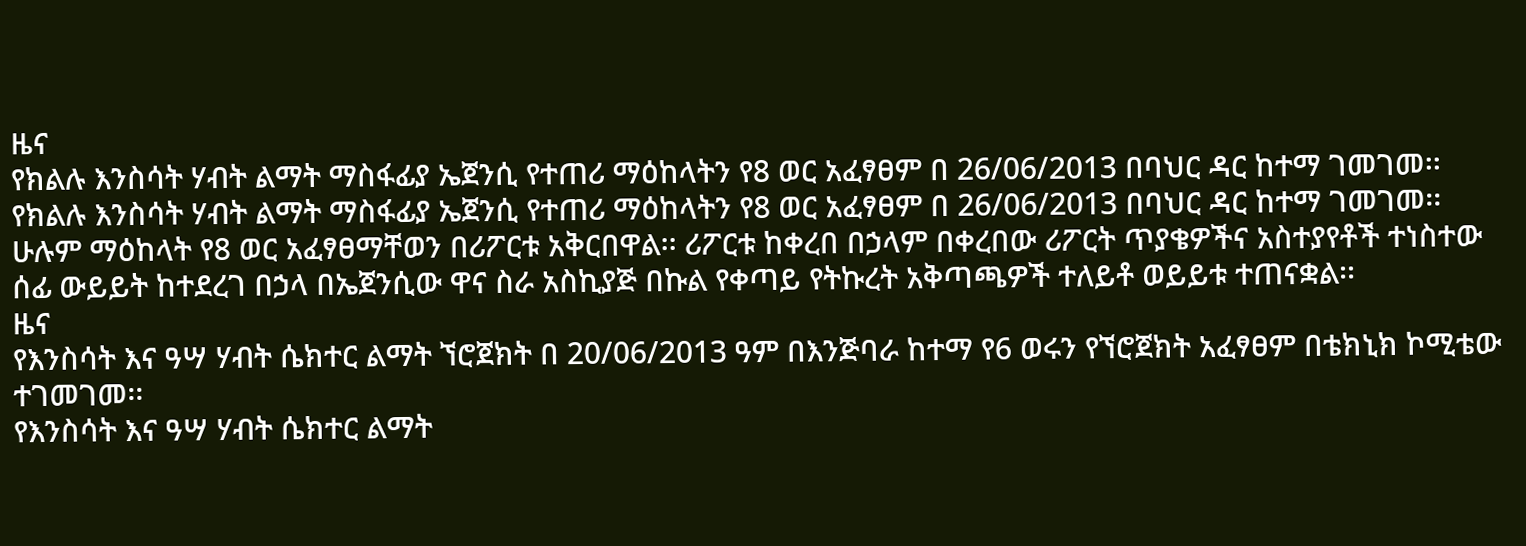ዜና
የክልሉ እንስሳት ሃብት ልማት ማስፋፊያ ኤጀንሲ የተጠሪ ማዕከላትን የ8 ወር አፈፃፀም በ 26/06/2013 በባህር ዳር ከተማ ገመገመ፡፡
የክልሉ እንስሳት ሃብት ልማት ማስፋፊያ ኤጀንሲ የተጠሪ ማዕከላትን የ8 ወር አፈፃፀም በ 26/06/2013 በባህር ዳር ከተማ ገመገመ፡፡ ሁሉም ማዕከላት የ8 ወር አፈፃፀማቸወን በሪፖርቱ አቅርበዋል፡፡ ሪፖርቱ ከቀረበ በኃላም በቀረበው ሪፖርት ጥያቄዎችና አስተያየቶች ተነስተው ሰፊ ውይይት ከተደረገ በኃላ በኤጀንሲው ዋና ስራ አስኪያጅ በኩል የቀጣይ የትኩረት አቅጣጫዎች ተለይቶ ወይይቱ ተጠናቋል፡፡
ዜና
የእንስሳት እና ዓሣ ሃብት ሴክተር ልማት ኘሮጀክት በ 20/06/2013 ዓም በእንጅባራ ከተማ የ6 ወሩን የኘሮጀክት አፈፃፀም በቴክኒክ ኮሚቴው ተገመገመ፡፡
የእንስሳት እና ዓሣ ሃብት ሴክተር ልማት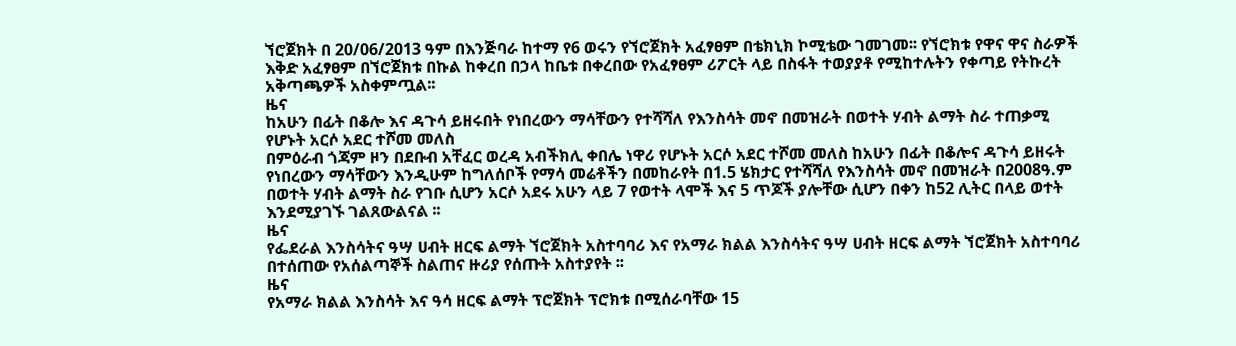ኘሮጀክት በ 20/06/2013 ዓም በእንጅባራ ከተማ የ6 ወሩን የኘሮጀክት አፈፃፀም በቴክኒክ ኮሚቴው ገመገመ፡፡ የኘሮክቱ የዋና ዋና ስራዎች እቅድ አፈፃፀም በኘሮጀክቱ በኩል ከቀረበ በኃላ ከቤቱ በቀረበው የአፈፃፀም ሪፖርት ላይ በስፋት ተወያያቶ የሚከተሉትን የቀጣይ የትኩረት አቅጣጫዎች አስቀምጧል፡፡
ዜና
ከአሁን በፊት በቆሎ እና ዳጉሳ ይዘሩበት የነበረውን ማሳቸውን የተሻሻለ የእንስሳት መኖ በመዝራት በወተት ሃብት ልማት ስራ ተጠቃሚ የሆኑት አርሶ አደር ተሾመ መለስ
በምዕራብ ጎጃም ዞን በደቡብ አቸፈር ወረዳ አብችክሊ ቀበሌ ነዋሪ የሆኑት አርሶ አደር ተሾመ መለስ ከአሁን በፊት በቆሎና ዳጉሳ ይዘሩት የነበረውን ማሳቸውን እንዲሁም ከግለሰቦች የማሳ መሬቶችን በመከራየት በ1.5 ሄክታር የተሻሻለ የእንስሳት መኖ በመዝራት በ2008ዓ.ም በወተት ሃብት ልማት ስራ የገቡ ሲሆን አርሶ አደሩ አሁን ላይ 7 የወተት ላሞች እና 5 ጥጆች ያሎቸው ሲሆን በቀን ከ52 ሊትር በላይ ወተት እንደሚያገኙ ገልጸውልናል ፡፡
ዜና
የፌደራል እንስሳትና ዓሣ ሀብት ዘርፍ ልማት ኘሮጀክት አስተባባሪ እና የአማራ ክልል እንስሳትና ዓሣ ሀብት ዘርፍ ልማት ኘሮጀክት አስተባባሪ በተሰጠው የአሰልጣኞች ስልጠና ዙሪያ የሰጡት አስተያየት ፡፡
ዜና
የአማራ ክልል እንስሳት እና ዓሳ ዘርፍ ልማት ፕሮጀክት ፕሮክቱ በሚሰራባቸው 15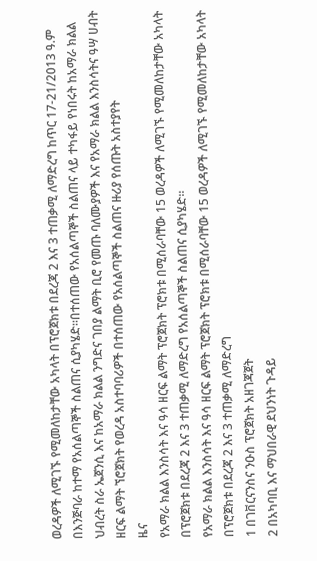ወረዳዎች ለሚገኙ የሚመለከታቸው አካላት በፕሮጀክቱ በደረጃ 2 እና 3 ተጠቃሚ ለማድረግ ከጥር 17-21/2013 ዓ.ም በእንጅባራ ከተማ የአሰልጣኞች ስልጠና ሲያካሄድ፡፡በተሰጠው የአሰልጣኞች ስልጠና ላይ ተካፋይ የነበሩት ከአማራ ክልል ህብረት ስራ ኤጀንሲ እና ከአማራ ክልል ንግድና ገበያ ልማት ቢሮ የመጡ ባለሙያዎች እና የአማራ ክልል እንስሳትና ዓሣ ሀብት ዘርፍ ልማት ኘሮጀክት የወረዳ አስተባባሪዎች በተሰጠው የአሰልጣኞች ስልጠና ዙሪያ የሰጡት አስተያየት
ዜና
የአማራ ክልል እንስሳት እና ዓሳ ዘርፍ ልማት ፕሮጀክት ፕሮክቱ በሚሰራባቸው 15 ወረዳዎች ለሚገኙ የሚመለከታቸው አካላት በፕሮጀክቱ በደረጃ 2 እና 3 ተጠቃሚ ለማድረግ የአሰልጣኞች ስልጠና ሲያካሄድ፡፡
የአማራ ክልል እንስሳት እና ዓሳ ዘርፍ ልማት ፕሮጀክት ፕሮክቱ በሚሰራባቸው 15 ወረዳዎች ለሚገኙ የሚመለከታቸው አካላት በፕሮጀክቱ በደረጃ 2 እና 3 ተጠቃሚ ለማድረግ
1 በገቨርናንስና ንዑስ ፕሮጀክት አዘገጃጀት
2 በአካባቢ እና ማህበራዊ ደህንነት ጉዳይ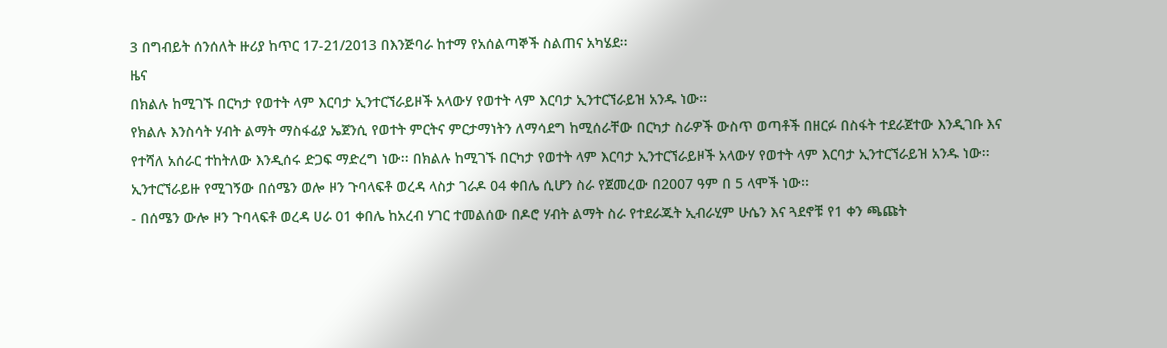3 በግብይት ሰንሰለት ዙሪያ ከጥር 17-21/2013 በእንጅባራ ከተማ የአሰልጣኞች ስልጠና አካሄደ፡፡
ዜና
በክልሉ ከሚገኙ በርካታ የወተት ላም እርባታ ኢንተርኘራይዞች አላውሃ የወተት ላም እርባታ ኢንተርኘራይዝ አንዱ ነው፡፡
የክልሉ እንስሳት ሃብት ልማት ማስፋፊያ ኤጀንሲ የወተት ምርትና ምርታማነትን ለማሳደግ ከሚሰራቸው በርካታ ስራዎች ውስጥ ወጣቶች በዘርፉ በስፋት ተደራጀተው እንዲገቡ እና የተሻለ አሰራር ተከትለው እንዲሰሩ ድጋፍ ማድረግ ነው፡፡ በክልሉ ከሚገኙ በርካታ የወተት ላም እርባታ ኢንተርኘራይዞች አላውሃ የወተት ላም እርባታ ኢንተርኘራይዝ አንዱ ነው፡፡ኢንተርኘራይዙ የሚገኝው በሰሜን ወሎ ዞን ጉባላፍቶ ወረዳ ላስታ ገራዶ 04 ቀበሌ ሲሆን ስራ የጀመረው በ2007 ዓም በ 5 ላሞች ነው፡፡
- በሰሜን ውሎ ዞን ጉባላፍቶ ወረዳ ሀራ 01 ቀበሌ ከአረብ ሃገር ተመልሰው በዶሮ ሃብት ልማት ስራ የተደራጁት ኢብራሂም ሁሴን እና ጓደኖቹ የ1 ቀን ጫጩት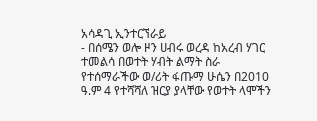አሳዳጊ ኢንተርኘራይ
- በሰሜን ወሎ ዞን ሀብሩ ወረዳ ከአረብ ሃገር ተመልሳ በወተት ሃብት ልማት ስራ የተሰማራችው ወ/ሪት ፋጡማ ሁሴን በ2010 ዓ.ም 4 የተሻሻለ ዝርያ ያላቸው የወተት ላሞችን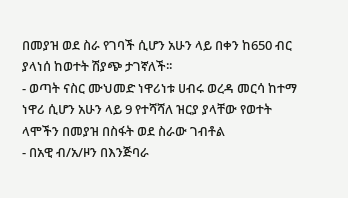በመያዝ ወደ ስራ የገባች ሲሆን አሁን ላይ በቀን ከ650 ብር ያላነሰ ከወተት ሽያጭ ታገኛለች፡፡
- ወጣት ናስር ሙህመድ ነዋሪነቱ ሀብሩ ወረዳ መርሳ ከተማ ነዋሪ ሲሆን አሁን ላይ 9 የተሻሻለ ዝርያ ያላቸው የወተት ላሞችን በመያዝ በስፋት ወደ ስራው ገብቶል
- በአዊ ብ/አ/ዞን በእንጅባራ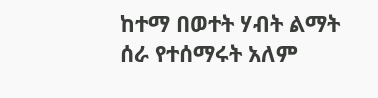ከተማ በወተት ሃብት ልማት ሰራ የተሰማሩት አለም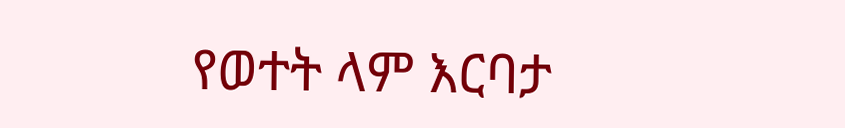የወተት ላም እርባታ